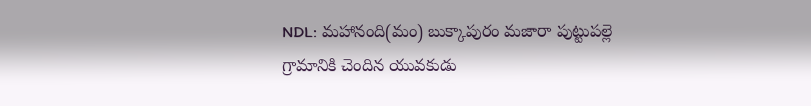NDL: మహానంది(మం) బుక్కాపురం మజారా పుట్టుపల్లె గ్రామానికి చెందిన యువకుడు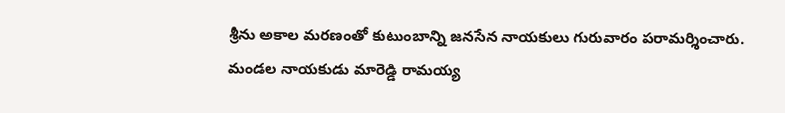శ్రీను అకాల మరణంతో కుటుంబాన్ని జనసేన నాయకులు గురువారం పరామర్శించారు. మండల నాయకుడు మారెడ్డి రామయ్య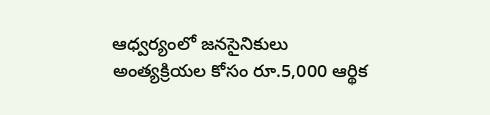ఆధ్వర్యంలో జనసైనికులు అంత్యక్రియల కోసం రూ.5,000 ఆర్థిక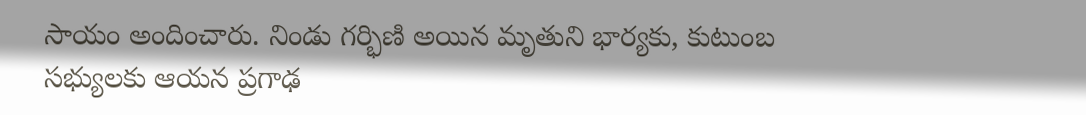సాయం అందించారు. నిండు గర్భిణి అయిన మృతుని భార్యకు, కుటుంబ సభ్యులకు ఆయన ప్రగాఢ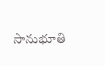సానుభూతి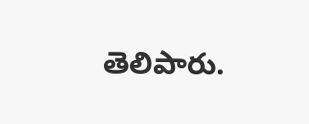తెలిపారు.